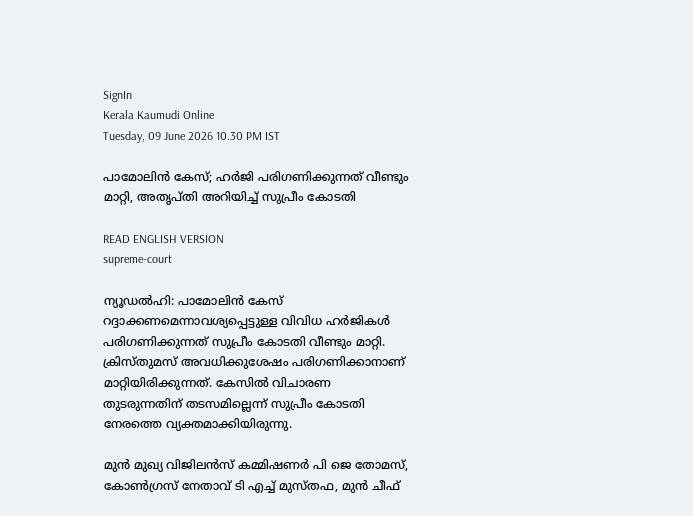SignIn
Kerala Kaumudi Online
Tuesday, 09 June 2026 10.30 PM IST

പാമോലിൻ കേസ്; ഹർജി പരിഗണിക്കുന്നത് വീണ്ടും മാറ്റി, അതൃപ്‌തി അറിയിച്ച് സുപ്രീം കോടതി

READ ENGLISH VERSION
supreme-court

ന്യൂഡൽഹി: പാമോലിൻ കേസ് റദ്ദാക്കണമെന്നാവശ്യപ്പെട്ടുള്ള വിവിധ ഹർജികൾ പരിഗണിക്കുന്നത് സുപ്രീം കോടതി വീണ്ടും മാറ്റി. ക്രിസ്‌തുമസ് അവധിക്കുശേഷം പരിഗണിക്കാനാണ് മാറ്റിയിരിക്കുന്നത്. കേസിൽ വിചാരണ തുടരുന്നതിന് തടസമില്ലെന്ന് സുപ്രീം കോടതി നേരത്തെ വ്യക്തമാക്കിയിരുന്നു.

മുൻ മുഖ്യ വിജിലൻസ് കമ്മിഷണർ പി ജെ തോമസ്, കോൺഗ്രസ് നേതാവ് ടി എച്ച് മുസ്‌തഫ, മുൻ ചീഫ്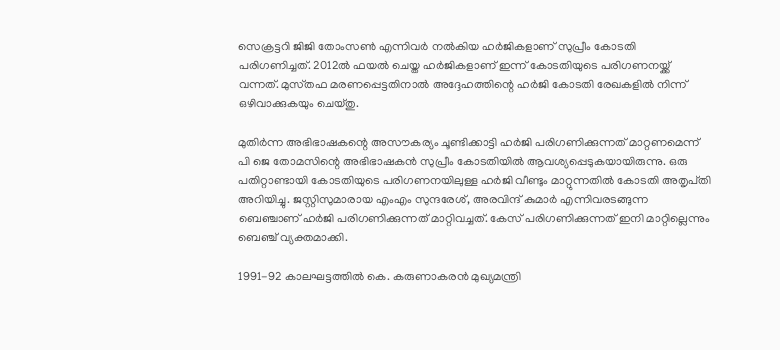സെക്രട്ടറി ജിജി തോംസൺ എന്നിവർ നൽകിയ ഹർജികളാണ് സുപ്രീം കോടതി പരിഗണിച്ചത്. 2012ൽ ഫയൽ ചെയ്ത ഹർജികളാണ് ഇന്ന് കോടതിയുടെ പരിഗണനയ്ക്ക് വന്നത്. മുസ്‌തഫ മരണപ്പെട്ടതിനാൽ അദ്ദേഹത്തിന്റെ ഹർജി കോടതി രേഖകളിൽ നിന്ന് ഒഴിവാക്കുകയും ചെയ്തു.

മുതിർന്ന അഭിഭാഷകന്റെ അസൗകര്യം ചൂണ്ടിക്കാട്ടി ഹർജി പരിഗണിക്കുന്നത് മാറ്റണമെന്ന് പി ജെ തോമസിന്റെ അഭിഭാഷകൻ സുപ്രീം കോടതിയിൽ ആവശ്യപ്പെടുകയായിരുന്നു. ഒരു പതിറ്റാണ്ടായി കോടതിയുടെ പരിഗണനയിലുള്ള ഹർജി വീണ്ടും മാറ്റുന്നതിൽ കോടതി അതൃപ്‌തി അറിയിച്ചു. ജസ്റ്റിസുമാരായ എംഎം സുന്ദരേശ്, അരവിന്ദ് കുമാർ എന്നിവരടങ്ങുന്ന ബെഞ്ചാണ് ഹർജി പരിഗണിക്കുന്നത് മാറ്റിവച്ചത്. കേസ് പരിഗണിക്കുന്നത് ഇനി മാറ്റില്ലെന്നും ബെഞ്ച് വ്യക്തമാക്കി.

1991-92 കാലഘട്ടത്തിൽ കെ. കരുണാകരൻ മുഖ്യമന്ത്രി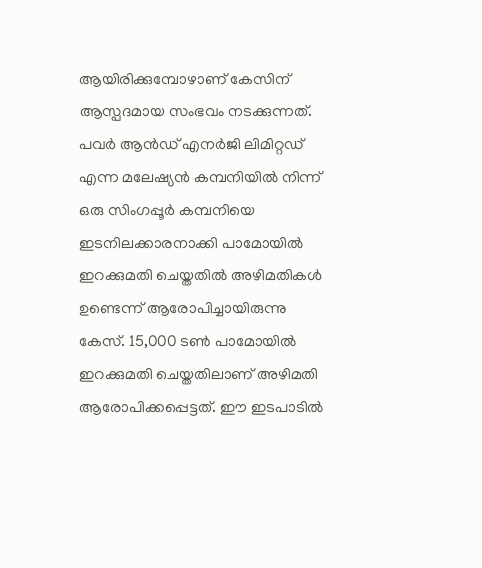ആയിരിക്കുമ്പോഴാണ് കേസിന് ആസ്പദമായ സംഭവം നടക്കുന്നത്. പവർ ആൻഡ്‌ എനർജി ലിമിറ്റഡ് എന്ന മലേഷ്യൻ കമ്പനിയിൽ നിന്ന് ഒരു സിംഗപ്പൂർ കമ്പനിയെ ഇടനിലക്കാരനാക്കി പാമോയിൽ ഇറക്കുമതി ചെയ്തതിൽ അഴിമതികൾ ഉണ്ടെന്ന് ആരോപിച്ചായിരുന്നു കേസ്. 15,000 ടൺ പാമോയിൽ ഇറക്കുമതി ചെയ്തതിലാണ് അഴിമതി ആരോപിക്കപ്പെട്ടത്. ഈ ഇടപാടിൽ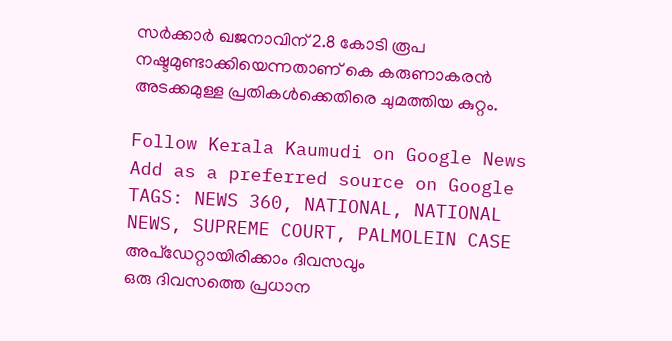സർക്കാർ ഖജനാവിന് 2.8 കോടി രൂപ നഷ്ടമുണ്ടാക്കിയെന്നതാണ് കെ കരുണാകരൻ അടക്കമുള്ള പ്രതികൾക്കെതിരെ ചുമത്തിയ കുറ്റം.

Follow Kerala Kaumudi on Google News Add as a preferred source on Google
TAGS: NEWS 360, NATIONAL, NATIONAL NEWS, SUPREME COURT, PALMOLEIN CASE
അപ്ഡേറ്റായിരിക്കാം ദിവസവും
ഒരു ദിവസത്തെ പ്രധാന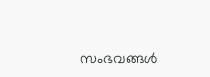സംഭവങ്ങൾ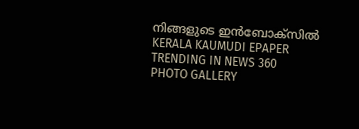നിങ്ങളുടെ ഇൻബോക്സിൽ
KERALA KAUMUDI EPAPER
TRENDING IN NEWS 360
PHOTO GALLERY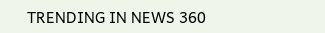TRENDING IN NEWS 360